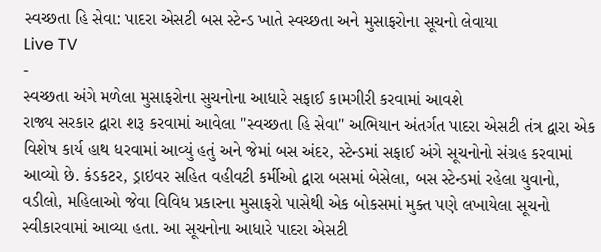સ્વચ્છતા હિ સેવા: પાદરા એસટી બસ સ્ટેન્ડ ખાતે સ્વચ્છતા અને મુસાફરોના સૂચનો લેવાયા
Live TV
-
સ્વચ્છતા અંગે મળેલા મુસાફરોના સુચનોના આધારે સફાઈ કામગીરી કરવામાં આવશે
રાજ્ય સરકાર દ્વારા શરૂ કરવામાં આવેલા "સ્વચ્છતા હિ સેવા" અભિયાન અંતર્ગત પાદરા એસટી તંત્ર દ્વારા એક વિશેષ કાર્ય હાથ ધરવામાં આવ્યું હતું અને જેમાં બસ અંદર, સ્ટેન્ડમાં સફાઈ અંગે સૂચનોનો સંગ્રહ કરવામાં આવ્યો છે. કંડકટર, ડ્રાઇવર સહિત વહીવટી કર્મીઓ દ્વારા બસમાં બેસેલા, બસ સ્ટેન્ડમાં રહેલા યુવાનો, વડીલો, મહિલાઓ જેવા વિવિધ પ્રકારના મુસાફરો પાસેથી એક બોકસમાં મુક્ત પણે લખાયેલા સૂચનો સ્વીકારવામાં આવ્યા હતા. આ સૂચનોના આધારે પાદરા એસટી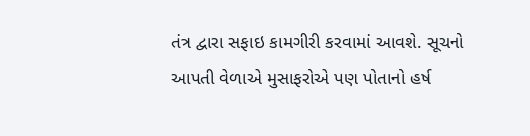તંત્ર દ્વારા સફાઇ કામગીરી કરવામાં આવશે. સૂચનો આપતી વેળાએ મુસાફરોએ પણ પોતાનો હર્ષ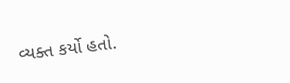વ્યક્ત કર્યો હતો.